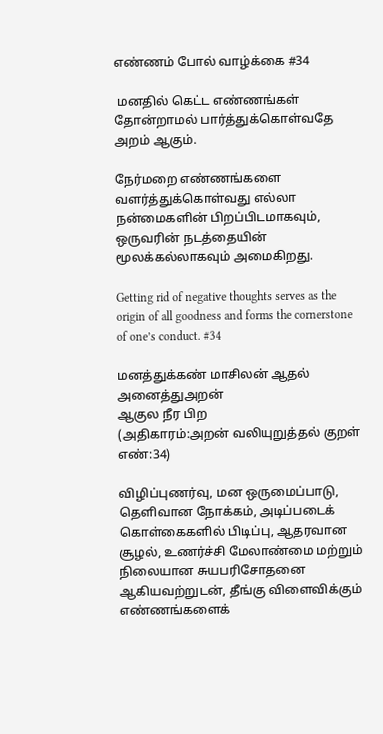எண்ணம் போல் வாழ்க்கை #34

 மனதில் கெட்ட எண்ணங்கள் தோன்றாமல் பார்த்துக்கொள்வதே அறம் ஆகும்.

நேர்மறை எண்ணங்களை வளர்த்துக்கொள்வது எல்லா நன்மைகளின் பிறப்பிடமாகவும், ஒருவரின் நடத்தையின் மூலக்கல்லாகவும் அமைகிறது.

Getting rid of negative thoughts serves as the origin of all goodness and forms the cornerstone of one’s conduct. #34

மனத்துக்கண் மாசிலன் ஆதல் அனைத்துஅறன்
ஆகுல நீர பிற
(அதிகாரம்:அறன் வலியுறுத்தல் குறள் எண்:34)

விழிப்புணர்வு, மன ஒருமைப்பாடு, தெளிவான நோக்கம், அடிப்படைக் கொள்கைகளில் பிடிப்பு, ஆதரவான சூழல், உணர்ச்சி மேலாண்மை மற்றும் நிலையான சுயபரிசோதனை ஆகியவற்றுடன், தீங்கு விளைவிக்கும் எண்ணங்களைக்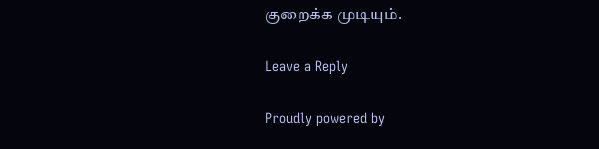குறைக்க முடியும்.

Leave a Reply

Proudly powered by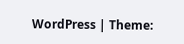WordPress | Theme: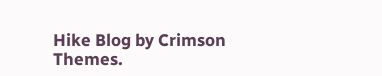Hike Blog by Crimson Themes.